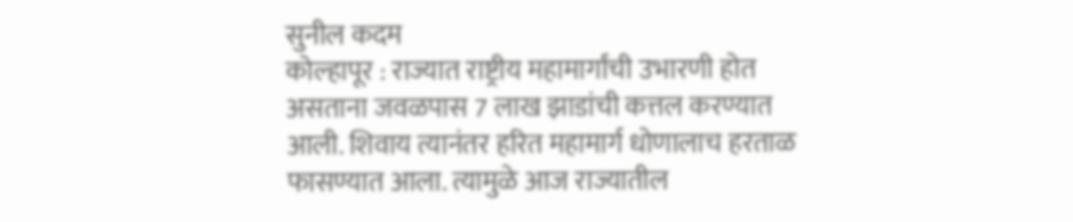सुनील कदम
कोल्हापूर : राज्यात राष्ट्रीय महामार्गांची उभारणी होत असताना जवळपास 7 लाख झाडांची कत्तल करण्यात आली. शिवाय त्यानंतर हरित महामार्ग धोणालाच हरताळ फासण्यात आला. त्यामुळे आज राज्यातील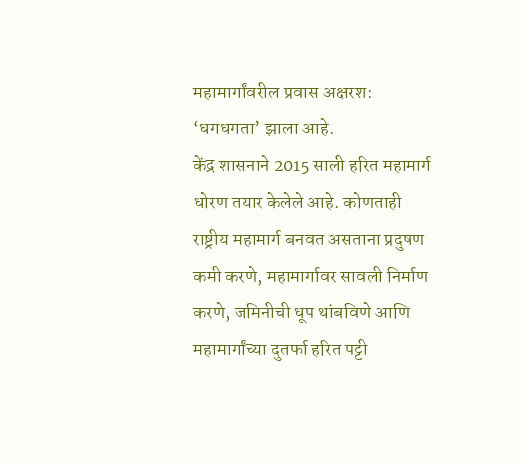महामार्गांवरील प्रवास अक्षरश: ‘धगधगता’ झाला आहे.
केंद्र शासनाने 2015 साली हरित महामार्ग धोरण तयार केलेले आहे. कोणताही राष्ट्रीय महामार्ग बनवत असताना प्रदुषण कमी करणे, महामार्गावर सावली निर्माण करणे, जमिनीची धूप थांबविणे आणि महामार्गांच्या दुतर्फा हरित पट्टी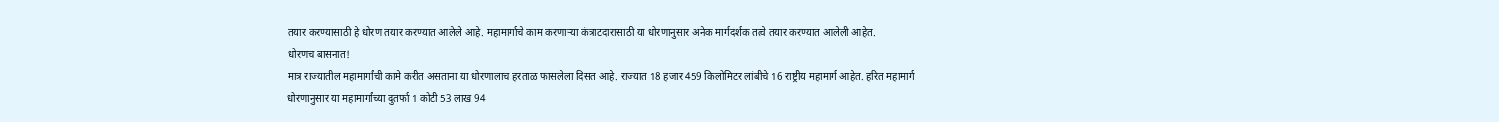तयार करण्यासाठी हे धोरण तयार करण्यात आलेले आहे. महामार्गाचे काम करणाऱ्या कंत्राटदारासाठी या धोरणानुसार अनेक मार्गदर्शक तत्वे तयार करण्यात आलेली आहेत.
धोरणच बासनात!
मात्र राज्यातील महामार्गांची कामे करीत असताना या धोरणालाच हरताळ फासलेला दिसत आहे. राज्यात 18 हजार 459 किलोमिटर लांबीचे 16 राष्ट्रीय महामार्ग आहेत. हरित महामार्ग धोरणानुसार या महामार्गांच्या दुतर्फा 1 कोटी 53 लाख 94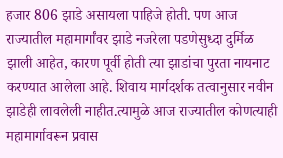हजार 806 झाडे असायला पाहिजे होती. पण आज राज्यातील महामार्गांवर झाडे नजरेला पडणेसुध्दा दुर्मिळ झाली आहेत, कारण पूर्वी होती त्या झाडांचा पुरता नायनाट करण्यात आलेला आहे. शिवाय मार्गदर्शक तत्वानुसार नवीन झाडेही लावलेली नाहीत.त्यामुळे आज राज्यातील कोणत्याही महामार्गावरून प्रवास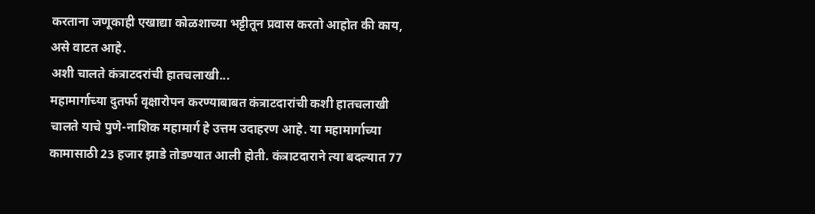करताना जणूकाही एखाद्या कोळशाच्या भट्टीतून प्रवास करतो आहोत की काय, असे वाटत आहे.
अशी चालते कंत्राटदरांची हातचलाखी...
महामार्गाच्या दुतर्फा वृक्षारोपन करण्याबाबत कंत्राटदारांची कशी हातचलाखी चालते याचे पुणे-नाशिक महामार्ग हे उत्तम उदाहरण आहे. या महामार्गाच्या कामासाठी 23 हजार झाडे तोडण्यात आली होती. कंत्राटदाराने त्या बदल्यात 77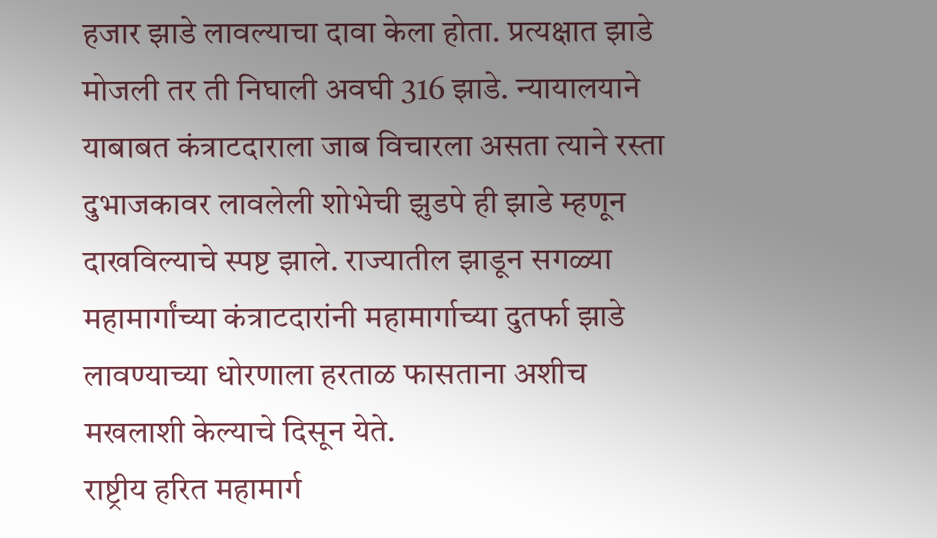हजार झाडे लावल्याचा दावा केला होता. प्रत्यक्षात झाडे मोजली तर ती निघाली अवघी 316 झाडे. न्यायालयाने याबाबत कंत्राटदाराला जाब विचारला असता त्याने रस्ता दुभाजकावर लावलेली शोभेची झुडपे ही झाडे म्हणून दाखविल्याचे स्पष्ट झाले. राज्यातील झाडून सगळ्या महामार्गांच्या कंत्राटदारांनी महामार्गाच्या दुतर्फा झाडे लावण्याच्या धोरणाला हरताळ फासताना अशीच मखलाशी केल्याचे दिसून येते.
राष्ट्रीय हरित महामार्ग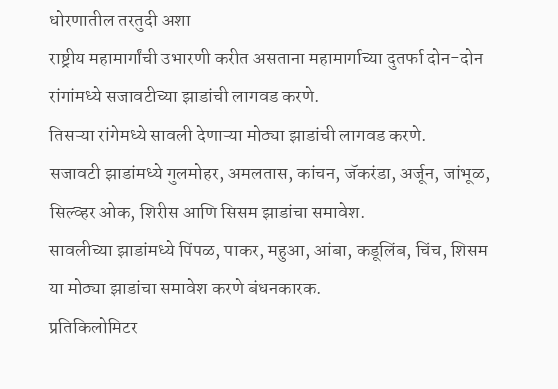धोरणातील तरतुदी अशा
राष्ट्रीय महामार्गांची उभारणी करीत असताना महामार्गाच्या दुतर्फा दोन-दोन रांगांमध्ये सजावटीच्या झाडांची लागवड करणे.
तिसऱ्या रांगेमध्ये सावली देणाऱ्या मोठ्या झाडांची लागवड करणे.
सजावटी झाडांमध्ये गुलमोहर, अमलतास, कांचन, जॅकरंडा, अर्जून, जांभूळ, सिल्व्हर ओक, शिरीस आणि सिसम झाडांचा समावेश.
सावलीच्या झाडांमध्ये पिंपळ, पाकर, महुआ, आंबा, कडूलिंब, चिंच, शिसम या मोठ्या झाडांचा समावेश करणे बंधनकारक.
प्रतिकिलोमिटर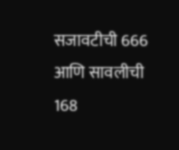सजावटीची 666 आणि सावलीची 168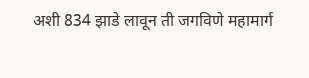अशी 834 झाडे लावून ती जगविणे महामार्ग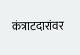कंत्राटदारांवर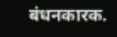बंधनकारक.